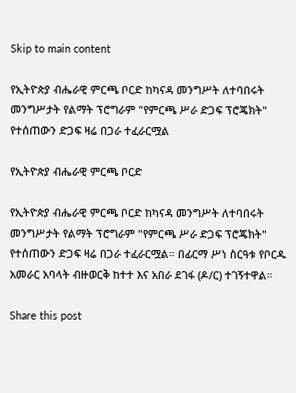Skip to main content

የኢትዮጵያ ብሔራዊ ምርጫ ቦርድ ከካናዳ መንግሥት ለተባበሩት መንግሥታት የልማት ፕሮግራም "የምርጫ ሥራ ድጋፍ ፕሮጄክት" የተሰጠውን ድጋፍ ዛሬ በጋራ ተፈራርሟል

የኢትዮጵያ ብሔራዊ ምርጫ ቦርድ

የኢትዮጵያ ብሔራዊ ምርጫ ቦርድ ከካናዳ መንግሥት ለተባበሩት መንግሥታት የልማት ፕሮግራም "የምርጫ ሥራ ድጋፍ ፕሮጄክት" የተሰጠውን ድጋፍ ዛሬ በጋራ ተፈራርሟል። በፊርማ ሥነ ስርዓቱ የቦርዱ አመራር አባላት ብዙወርቅ ከተተ እና አበራ ደገፋ (ዶ/ር) ተገኝተዋል።

Share this post